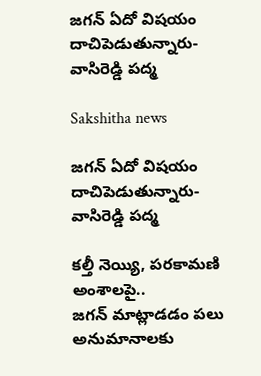జగన్‌ ఏదో విషయం దాచిపెడుతున్నారు-వాసిరెడ్డి పద్మ

Sakshitha news

జగన్‌ ఏదో విషయం దాచిపెడుతున్నారు-వాసిరెడ్డి పద్మ

కల్తీ నెయ్యి, పరకామణి అంశాలపై..
జగన్‌ మాట్లాడడం పలు అనుమానాలకు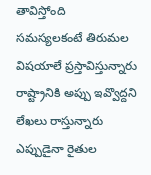తావిస్తోంది
సమస్యలకంటే తిరుమల విషయాలే ప్రస్తావిస్తున్నారు
రాష్ట్రానికి అప్పు ఇవ్వొద్దని లేఖలు రాస్తున్నారు
ఎప్పుడైనా రైతుల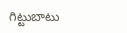గిట్టుబాటు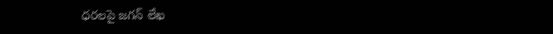ధరలపై జగన్‌ లేఖ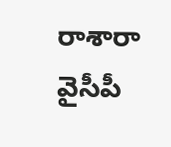రాశారా
వైసీపీ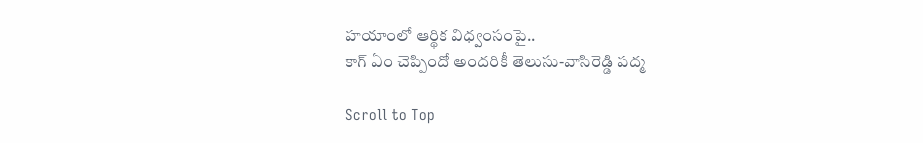హయాంలో ఆర్థిక విధ్వంసంపై..
కాగ్ ఏం చెప్పిందో అందరికీ తెలుసు-వాసిరెడ్డి పద్మ

Scroll to Top